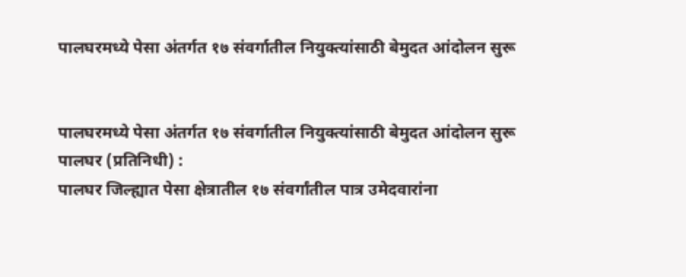पालघरमध्ये पेसा अंतर्गत १७ संवर्गातील नियुक्त्यांसाठी बेमुदत आंदोलन सुरू


पालघरमध्ये पेसा अंतर्गत १७ संवर्गातील नियुक्त्यांसाठी बेमुदत आंदोलन सुरू
पालघर (प्रतिनिधी) :
पालघर जिल्ह्यात पेसा क्षेत्रातील १७ संवर्गांतील पात्र उमेदवारांना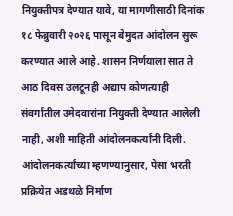नियुक्तीपत्र देण्यात यावे, या मागणीसाठी दिनांक १८ फेब्रुवारी २०२६ पासून बेमुदत आंदोलन सुरू करण्यात आले आहे. शासन निर्णयाला सात ते आठ दिवस उलटूनही अद्याप कोणत्याही संवर्गातील उमेदवारांना नियुक्ती देण्यात आलेली नाही, अशी माहिती आंदोलनकर्त्यांनी दिली.
आंदोलनकर्त्यांच्या म्हणण्यानुसार, पेसा भरती प्रक्रियेत अडथळे निर्माण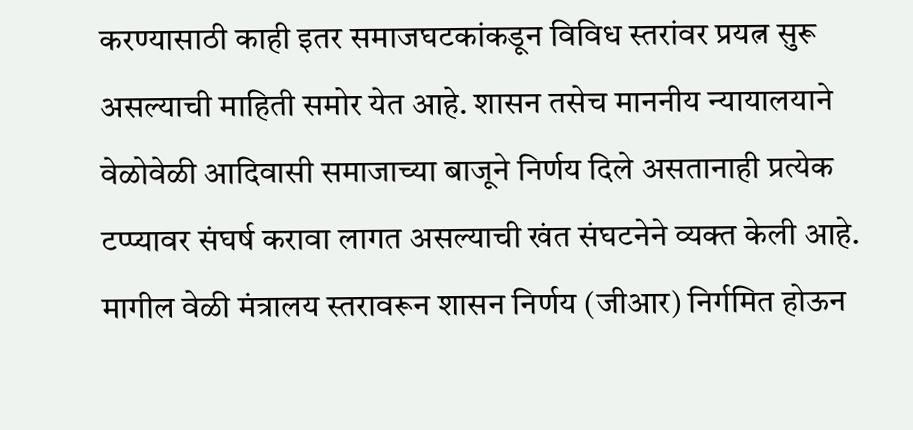करण्यासाठी काही इतर समाजघटकांकडून विविध स्तरांवर प्रयत्न सुरू असल्याची माहिती समोर येत आहे. शासन तसेच माननीय न्यायालयाने वेळोवेळी आदिवासी समाजाच्या बाजूने निर्णय दिले असतानाही प्रत्येक टप्प्यावर संघर्ष करावा लागत असल्याची खंत संघटनेने व्यक्त केली आहे.
मागील वेळी मंत्रालय स्तरावरून शासन निर्णय (जीआर) निर्गमित होऊन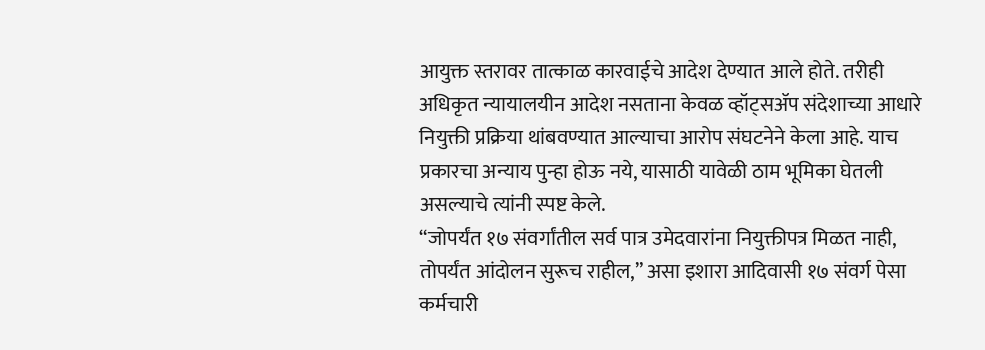आयुक्त स्तरावर तात्काळ कारवाईचे आदेश देण्यात आले होते. तरीही अधिकृत न्यायालयीन आदेश नसताना केवळ व्हॉट्सॲप संदेशाच्या आधारे नियुक्ती प्रक्रिया थांबवण्यात आल्याचा आरोप संघटनेने केला आहे. याच प्रकारचा अन्याय पुन्हा होऊ नये, यासाठी यावेळी ठाम भूमिका घेतली असल्याचे त्यांनी स्पष्ट केले.
“जोपर्यंत १७ संवर्गांतील सर्व पात्र उमेदवारांना नियुक्तीपत्र मिळत नाही, तोपर्यंत आंदोलन सुरूच राहील,” असा इशारा आदिवासी १७ संवर्ग पेसा कर्मचारी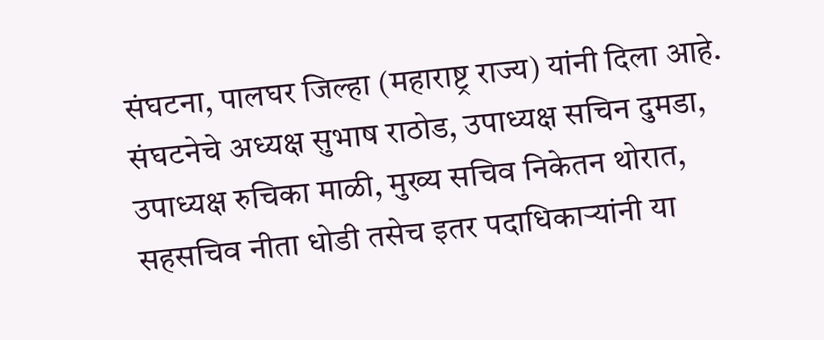संघटना, पालघर जिल्हा (महाराष्ट्र राज्य) यांनी दिला आहे.
संघटनेचे अध्यक्ष सुभाष राठोड, उपाध्यक्ष सचिन दुमडा, उपाध्यक्ष रुचिका माळी, मुख्य सचिव निकेतन थोरात, सहसचिव नीता धोडी तसेच इतर पदाधिकाऱ्यांनी या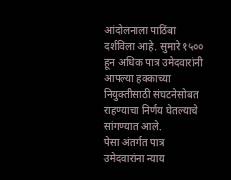आंदोलनाला पाठिंबा दर्शविला आहे. सुमारे १५०० हून अधिक पात्र उमेदवारांनी आपल्या हक्काच्या नियुक्तीसाठी संघटनेसोबत राहण्याचा निर्णय घेतल्याचे सांगण्यात आले.
पेसा अंतर्गत पात्र उमेदवारांना न्याय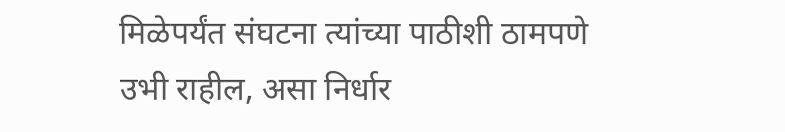मिळेपर्यंत संघटना त्यांच्या पाठीशी ठामपणे उभी राहील, असा निर्धार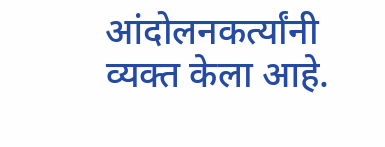आंदोलनकर्त्यांनी व्यक्त केला आहे.